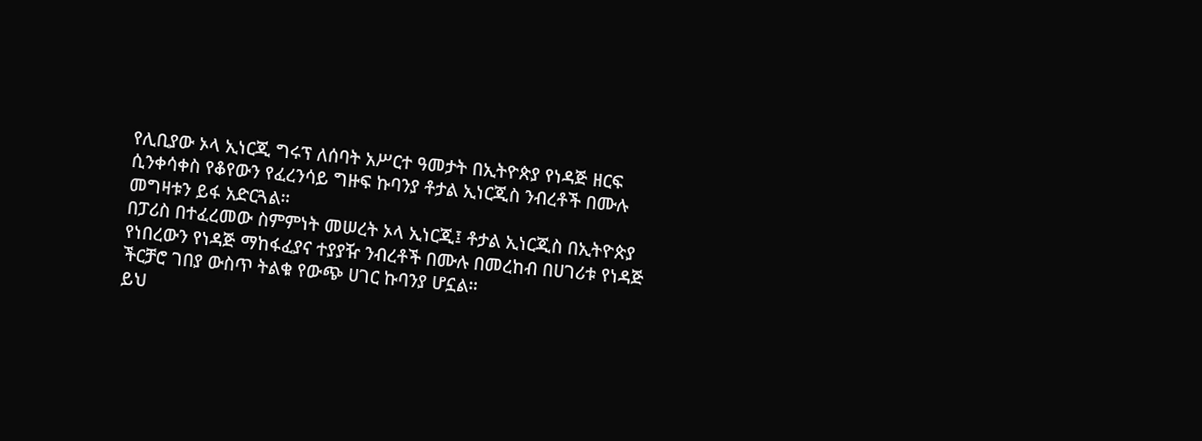የሊቢያው ኦላ ኢነርጂ ግሩፕ ለሰባት አሥርተ ዓመታት በኢትዮጵያ የነዳጅ ዘርፍ ሲንቀሳቀስ የቆየውን የፈረንሳይ ግዙፍ ኩባንያ ቶታል ኢነርጂስ ንብረቶች በሙሉ መግዛቱን ይፋ አድርጓል።
በፓሪስ በተፈረመው ስምምነት መሠረት ኦላ ኢነርጂ፤ ቶታል ኢነርጂስ በኢትዮጵያ የነበረውን የነዳጅ ማከፋፈያና ተያያዥ ንብረቶች በሙሉ በመረከብ በሀገሪቱ የነዳጅ ችርቻሮ ገበያ ውስጥ ትልቁ የውጭ ሀገር ኩባንያ ሆኗል።
ይህ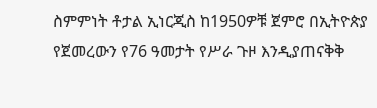ስምምነት ቶታል ኢነርጂስ ከ1950ዎቹ ጀምሮ በኢትዮጵያ የጀመረውን የ76 ዓመታት የሥራ ጉዞ እንዲያጠናቅቅ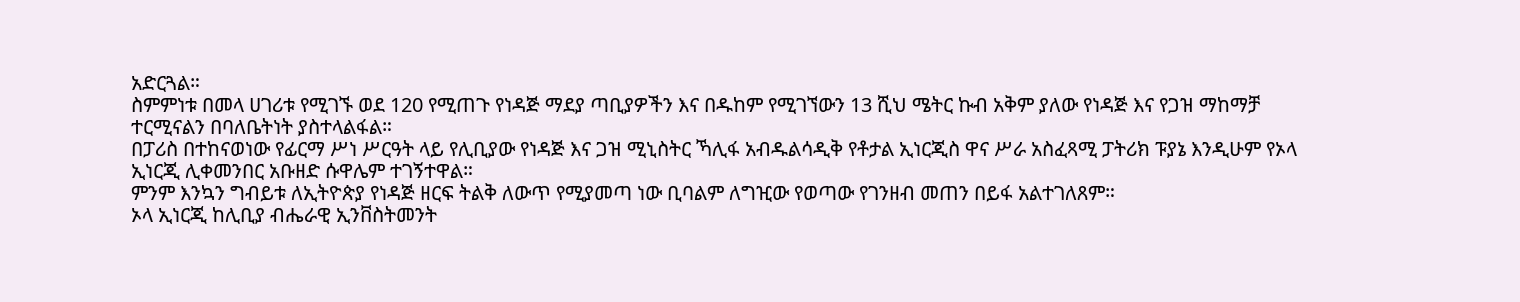አድርጓል።
ስምምነቱ በመላ ሀገሪቱ የሚገኙ ወደ 120 የሚጠጉ የነዳጅ ማደያ ጣቢያዎችን እና በዱከም የሚገኘውን 13 ሺህ ሜትር ኩብ አቅም ያለው የነዳጅ እና የጋዝ ማከማቻ ተርሚናልን በባለቤትነት ያስተላልፋል።
በፓሪስ በተከናወነው የፊርማ ሥነ ሥርዓት ላይ የሊቢያው የነዳጅ እና ጋዝ ሚኒስትር ኻሊፋ አብዱልሳዲቅ የቶታል ኢነርጂስ ዋና ሥራ አስፈጻሚ ፓትሪክ ፑያኔ እንዲሁም የኦላ ኢነርጂ ሊቀመንበር አቡዘድ ሱዋሌም ተገኝተዋል።
ምንም እንኳን ግብይቱ ለኢትዮጵያ የነዳጅ ዘርፍ ትልቅ ለውጥ የሚያመጣ ነው ቢባልም ለግዢው የወጣው የገንዘብ መጠን በይፋ አልተገለጸም።
ኦላ ኢነርጂ ከሊቢያ ብሔራዊ ኢንቨስትመንት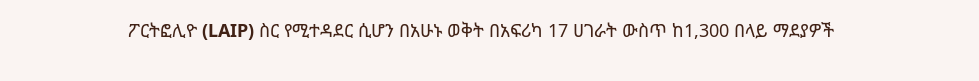ፖርትፎሊዮ (LAIP) ስር የሚተዳደር ሲሆን በአሁኑ ወቅት በአፍሪካ 17 ሀገራት ውስጥ ከ1,300 በላይ ማደያዎች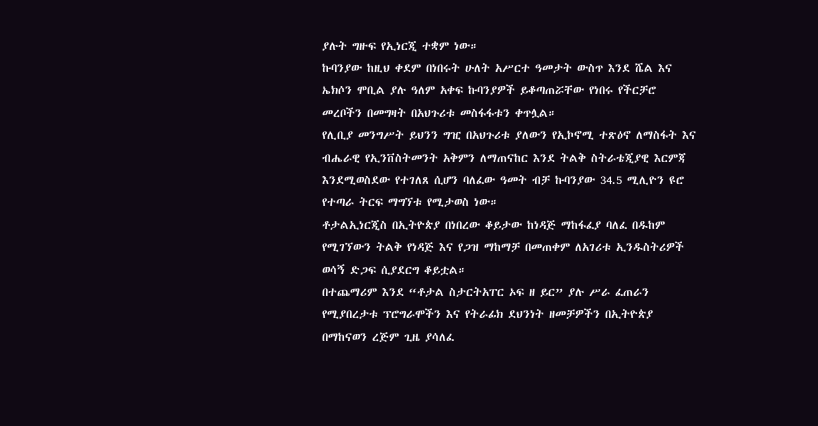ያሉት ግዙፍ የኢነርጂ ተቋም ነው።
ኩባንያው ከዚህ ቀደም በነበሩት ሁለት አሥርተ ዓመታት ውስጥ እንደ ሼል እና ኤክሶን ሞቢል ያሉ ዓለም አቀፍ ኩባንያዎች ይቆጣጠሯቸው የነበሩ የችርቻሮ መረቦችን በመግዛት በአህጉሪቱ መስፋፋቱን ቀጥሏል።
የሊቢያ መንግሥት ይህንን ግዢ በአህጉሪቱ ያለውን የኢኮኖሚ ተጽዕኖ ለማስፋት እና ብሔራዊ የኢንቨስትመንት አቅምን ለማጠናከር እንደ ትልቅ ስትራቴጂያዊ እርምጃ እንደሚወስደው የተገለጸ ሲሆን ባለፈው ዓመት ብቻ ኩባንያው 34.5 ሚሊዮን ዩሮ የተጣራ ትርፍ ማግኘቱ የሚታወስ ነው።
ቶታልኢነርጂስ በኢትዮጵያ በነበረው ቆይታው ከነዳጅ ማከፋፈያ ባለፈ በዱከም የሚገኘውን ትልቅ የነዳጅ እና የጋዝ ማከማቻ በመጠቀም ለአገሪቱ ኢንዱስትሪዎች ወሳኝ ድጋፍ ሲያደርግ ቆይቷል።
በተጨማሪም እንደ “ቶታል ስታርትአፐር ኦፍ ዘ ይር” ያሉ ሥራ ፈጠራን የሚያበረታቱ ፕሮግራሞችን እና የትራፊክ ደህንነት ዘመቻዎችን በኢትዮጵያ በማከናወን ረጅም ጊዜ ያሳለፈ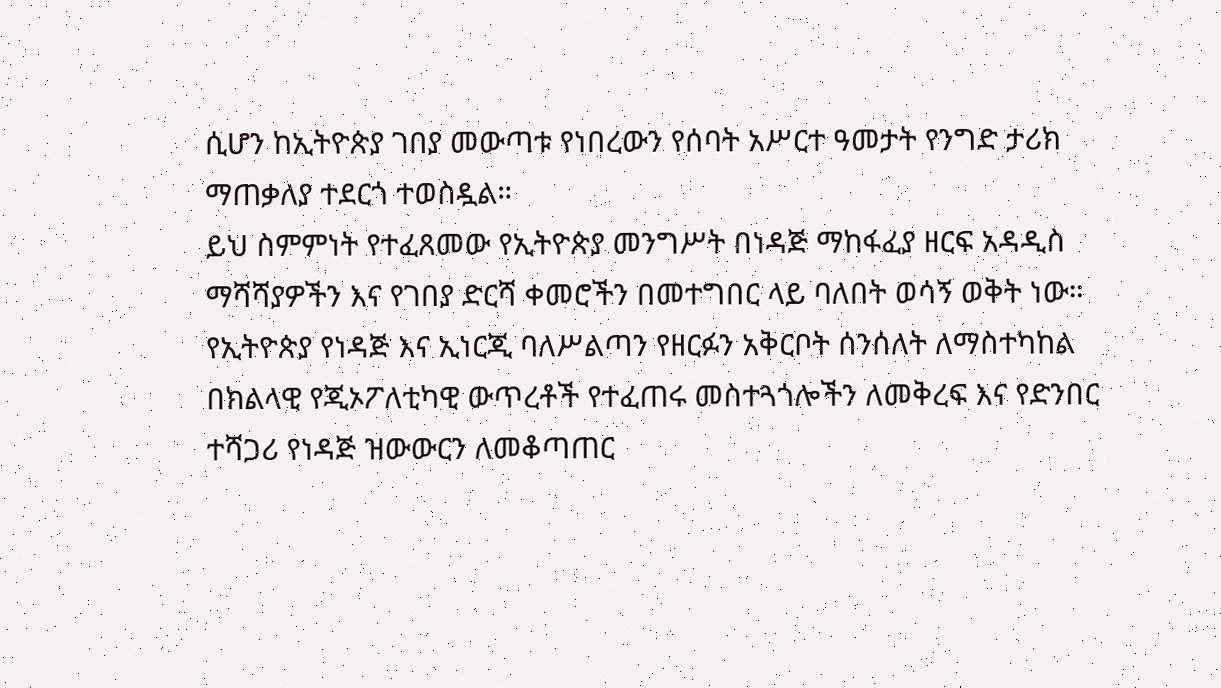ሲሆን ከኢትዮጵያ ገበያ መውጣቱ የነበረውን የሰባት አሥርተ ዓመታት የንግድ ታሪክ ማጠቃለያ ተደርጎ ተወስዷል።
ይህ ስምምነት የተፈጸመው የኢትዮጵያ መንግሥት በነዳጅ ማከፋፈያ ዘርፍ አዳዲስ ማሻሻያዎችን እና የገበያ ድርሻ ቀመሮችን በመተግበር ላይ ባለበት ወሳኝ ወቅት ነው።
የኢትዮጵያ የነዳጅ እና ኢነርጂ ባለሥልጣን የዘርፉን አቅርቦት ሰንሰለት ለማስተካከል በክልላዊ የጂኦፖለቲካዊ ውጥረቶች የተፈጠሩ መስተጓጎሎችን ለመቅረፍ እና የድንበር ተሻጋሪ የነዳጅ ዝውውርን ለመቆጣጠር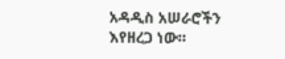አዳዲስ አሠራሮችን እየዘረጋ ነው።